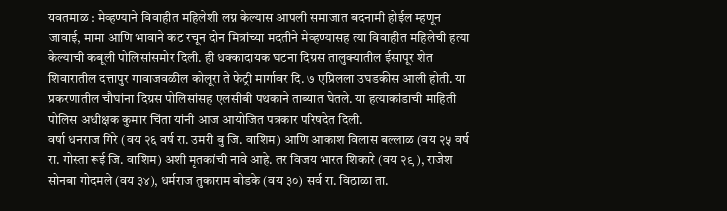यवतमाळ : मेव्हण्याने विवाहीत महिलेशी लग्न केल्यास आपली समाजात बदनामी होईल म्हणून जावाई, मामा आणि भावाने कट रचून दोन मित्रांच्या मदतीने मेव्हण्यासह त्या विवाहीत महिलेची हत्या केल्याची कबूली पोलिसांसमोर दिली. ही धक्कादायक घटना दिग्रस तालुक्यातील ईसापूर शेत शिवारातील दत्तापुर गावाजवळील कोलूरा ते फेट्री मार्गावर दि. ७ एप्रिलला उघडकीस आली होती. या प्रकरणातील चौघांना दिग्रस पोलिसांसह एलसीबी पथकाने ताब्यात घेतले. या हत्याकांडाची माहिती पोलिस अधीक्षक कुमार चिंता यांनी आज आयोजित पत्रकार परिषदेत दिली.
वर्षा धनराज गिरे (वय २६ वर्ष रा. उमरी बु जि. वाशिम) आणि आकाश विलास बल्लाळ (वय २५ वर्ष रा. गोस्ता रूई जि. वाशिम) अशी मृतकांची नावे आहे. तर विजय भारत शिकारे (वय २९ ), राजेश सोनबा गोदमले (वय ३४), धर्मराज तुकाराम बोडके (वय ३०) सर्व रा. विठाळा ता.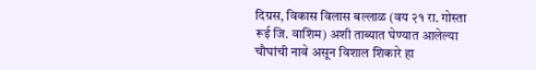दिग्रस, विकास विलास बल्लाळ (वय २१ रा. गोस्ता रूई जि. वाशिम) अशी ताब्यात घेण्यात आलेल्या चौघांची नावे असून विशाल शिकारे हा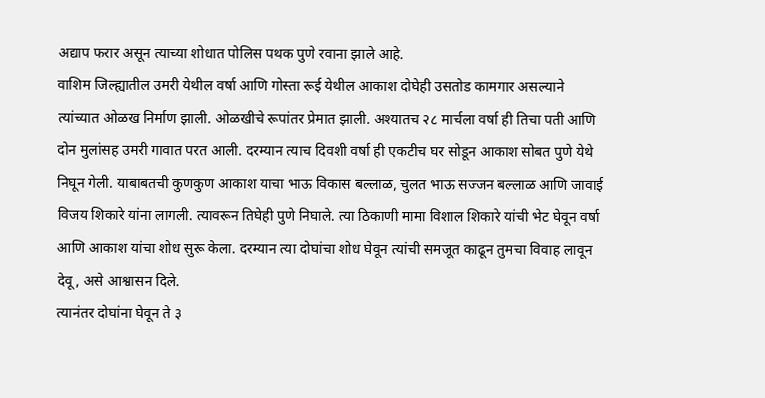अद्याप फरार असून त्याच्या शोधात पोलिस पथक पुणे रवाना झाले आहे.
वाशिम जिल्ह्यातील उमरी येथील वर्षा आणि गोस्ता रूई येथील आकाश दोघेही उसतोड कामगार असल्याने त्यांच्यात ओळख निर्माण झाली. ओळखीचे रूपांतर प्रेमात झाली. अश्यातच २८ मार्चला वर्षा ही तिचा पती आणि दोन मुलांसह उमरी गावात परत आली. दरम्यान त्याच दिवशी वर्षा ही एकटीच घर सोडून आकाश सोबत पुणे येथे निघून गेली. याबाबतची कुणकुण आकाश याचा भाऊ विकास बल्लाळ, चुलत भाऊ सज्जन बल्लाळ आणि जावाई विजय शिकारे यांना लागली. त्यावरून तिघेही पुणे निघाले. त्या ठिकाणी मामा विशाल शिकारे यांची भेट घेवून वर्षा आणि आकाश यांचा शोध सुरू केला. दरम्यान त्या दोघांचा शोध घेवून त्यांची समजूत काढून तुमचा विवाह लावून देवू, असे आश्वासन दिले.
त्यानंतर दोघांना घेवून ते ३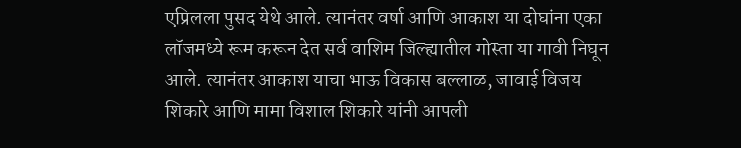एप्रिलला पुसद येथे आले. त्यानंतर वर्षा आणि आकाश या दोघांना एका लॉजमध्ये रूम करून देत सर्व वाशिम जिल्ह्यातील गोस्ता या गावी निघून आले. त्यानंतर आकाश याचा भाऊ विकास बल्लाळ, जावाई विजय शिकारे आणि मामा विशाल शिकारे यांनी आपली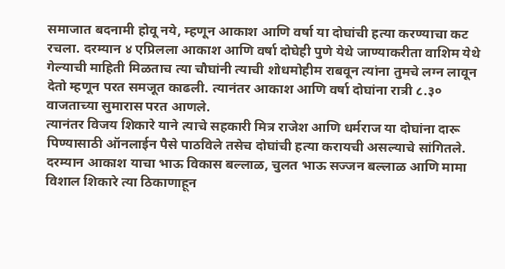समाजात बदनामी होवू नये, म्हणून आकाश आणि वर्षा या दोघांची हत्या करण्याचा कट रचला. दरम्यान ४ एप्रिलला आकाश आणि वर्षा दोघेही पुणे येथे जाण्याकरीता वाशिम येथे गेल्याची माहिती मिळताच त्या चौघांनी त्याची शोधमोहीम राबवून त्यांना तुमचे लग्न लावून देतो म्हणून परत समजूत काढली. त्यानंतर आकाश आणि वर्षा दोघांना रात्री ८.३० वाजताच्या सुमारास परत आणले.
त्यानंतर विजय शिकारे याने त्याचे सहकारी मित्र राजेश आणि धर्मराज या दोघांना दारू पिण्यासाठी ऑनलाईन पैसे पाठविले तसेच दोघांची हत्या करायची असल्याचे सांगितले. दरम्यान आकाश याचा भाऊ विकास बल्लाळ, चुलत भाऊ सज्जन बल्लाळ आणि मामा विशाल शिकारे त्या ठिकाणाहून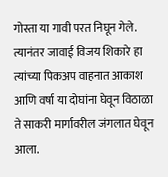गोस्ता या गावी परत निघून गेले. त्यानंतर जावाई विजय शिकारे हा त्यांच्या पिकअप वाहनात आकाश आणि वर्षा या दोघांना घेवून विठाळा ते साकरी मार्गावरील जंगलात घेवून आला.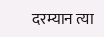दरम्यान त्या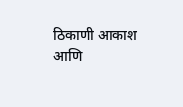ठिकाणी आकाश आणि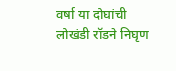वर्षा या दोघांची लोखंडी रॉडने निघृण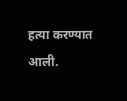हत्या करण्यात आली.